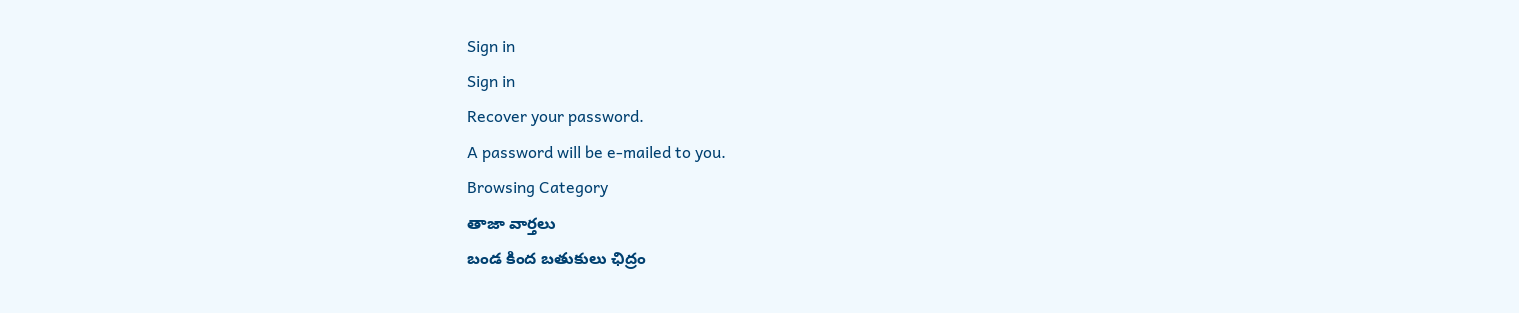Sign in
Sign in
Recover your password.
A password will be e-mailed to you.
Browsing Category
తాజా వార్తలు
బండ కింద బతుకులు ఛిద్రం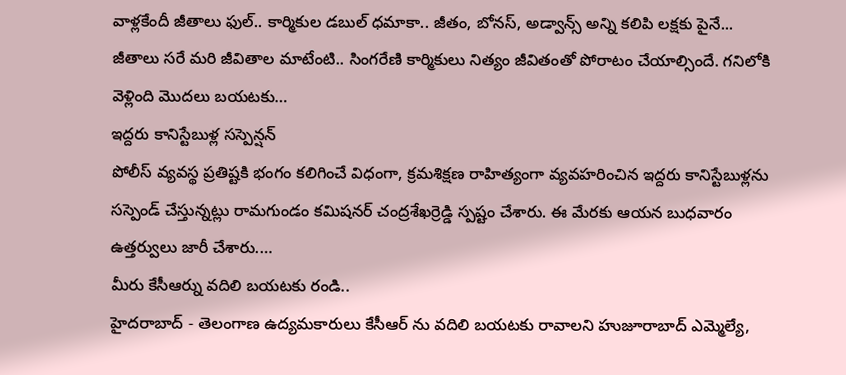వాళ్లకేందీ జీతాలు ఫుల్.. కార్మికుల డబుల్ ధమాకా.. జీతం, బోనస్, అడ్వాన్స్ అన్ని కలిపి లక్షకు పైనే... జీతాలు సరే మరి జీవితాల మాటేంటి.. సింగరేణి కార్మికులు నిత్యం జీవితంతో పోరాటం చేయాల్సిందే. గనిలోకి వెళ్లింది మొదలు బయటకు…
ఇద్దరు కానిస్టేబుళ్ల సస్పెన్షన్
పోలీస్ వ్యవస్థ ప్రతిష్టకి భంగం కలిగించే విధంగా, క్రమశిక్షణ రాహిత్యంగా వ్యవహరించిన ఇద్దరు కానిస్టేబుళ్లను సస్పెండ్ చేస్తున్నట్లు రామగుండం కమిషనర్ చంద్రశేఖర్రెడ్డి స్పష్టం చేశారు. ఈ మేరకు ఆయన బుధవారం ఉత్తర్వులు జారీ చేశారు.…
మీరు కేసీఆర్ను వదిలి బయటకు రండి..
హైదరాబాద్ - తెలంగాణ ఉద్యమకారులు కేసీఆర్ ను వదిలి బయటకు రావాలని హుజూరాబాద్ ఎమ్మెల్యే,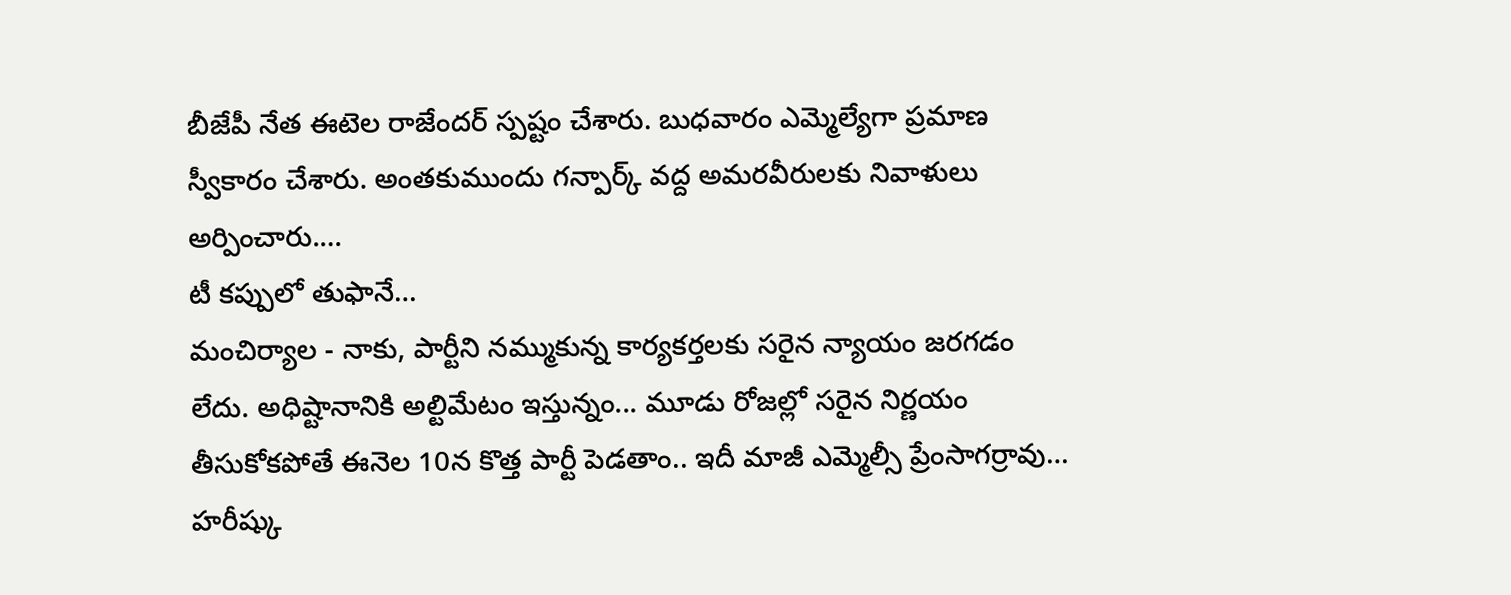బీజేపీ నేత ఈటెల రాజేందర్ స్పష్టం చేశారు. బుధవారం ఎమ్మెల్యేగా ప్రమాణ స్వీకారం చేశారు. అంతకుముందు గన్పార్క్ వద్ద అమరవీరులకు నివాళులు అర్పించారు.…
టీ కప్పులో తుఫానే…
మంచిర్యాల - నాకు, పార్టీని నమ్ముకున్న కార్యకర్తలకు సరైన న్యాయం జరగడం లేదు. అధిష్టానానికి అల్టిమేటం ఇస్తున్నం... మూడు రోజల్లో సరైన నిర్ణయం తీసుకోకపోతే ఈనెల 10న కొత్త పార్టీ పెడతాం.. ఇదీ మాజీ ఎమ్మెల్సీ ప్రేంసాగర్రావు…
హరీష్కు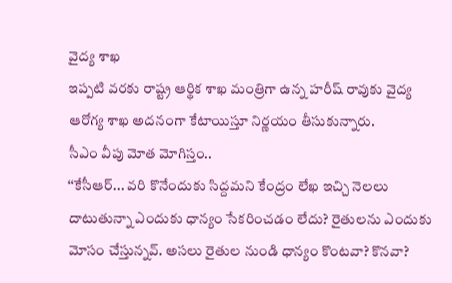వైద్య శాఖ
ఇప్పటి వరకు రాష్ట్ర ఆర్థిక శాఖ మంత్రిగా ఉన్న హరీష్ రావుకు వైద్య ఆరోగ్య శాఖ అదనంగా కేటాయిస్తూ నిర్ణయం తీసుకున్నారు.
సీఎం వీపు మోత మోగిస్తం..
‘‘కేసీఆర్... వరి కొనేందుకు సిద్దమని కేంద్రం లేఖ ఇచ్చి నెలలు దాటుతున్నా ఎందుకు ధాన్యం సేకరించడం లేదు? రైతులను ఎందుకు మోసం చేస్తున్నవ్. అసలు రైతుల నుండి ధాన్యం కొంటవా? కొనవా?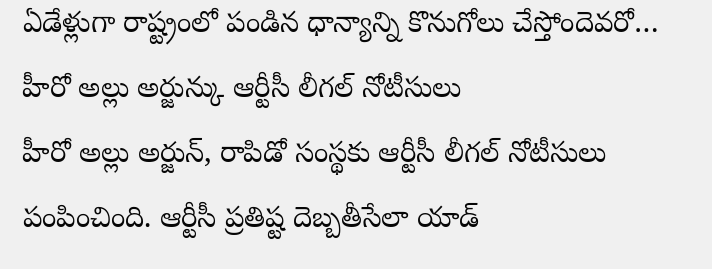ఏడేళ్లుగా రాష్ట్రంలో పండిన ధాన్యాన్ని కొనుగోలు చేస్తోందెవరో…
హీరో అల్లు అర్జున్కు ఆర్టీసీ లీగల్ నోటీసులు
హీరో అల్లు అర్జున్, రాపిడో సంస్థకు ఆర్టీసీ లీగల్ నోటీసులు పంపించింది. ఆర్టీసీ ప్రతిష్ట దెబ్బతీసేలా యాడ్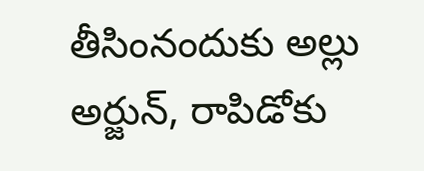తీసింనందుకు అల్లు అర్జున్, రాపిడోకు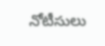నోటీసులు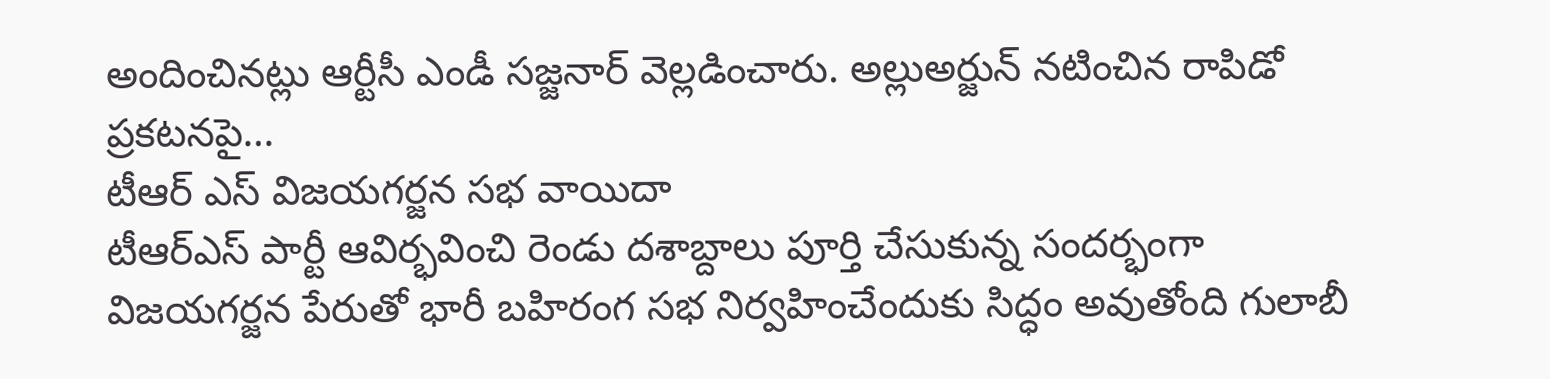అందించినట్లు ఆర్టీసీ ఎండీ సజ్జనార్ వెల్లడించారు. అల్లుఅర్జున్ నటించిన రాపిడో ప్రకటనపై…
టీఆర్ ఎస్ విజయగర్జన సభ వాయిదా
టీఆర్ఎస్ పార్టీ ఆవిర్భవించి రెండు దశాబ్దాలు పూర్తి చేసుకున్న సందర్భంగా విజయగర్జన పేరుతో భారీ బహిరంగ సభ నిర్వహించేందుకు సిద్ధం అవుతోంది గులాబీ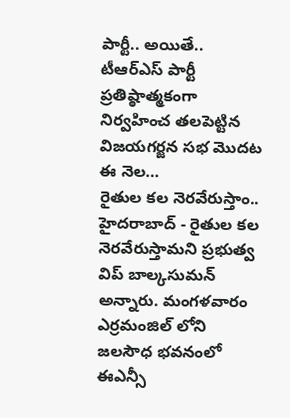పార్టీ.. అయితే.. టీఆర్ఎస్ పార్టీ ప్రతిష్ఠాత్మకంగా నిర్వహించ తలపెట్టిన విజయగర్జన సభ మొదట ఈ నెల…
రైతుల కల నెరవేరుస్తాం..
హైదరాబాద్ - రైతుల కల నెరవేరుస్తామని ప్రభుత్వ విప్ బాల్కసుమన్ అన్నారు. మంగళవారం ఎర్రమంజిల్ లోని జలసౌధ భవనంలో ఈఎన్సీ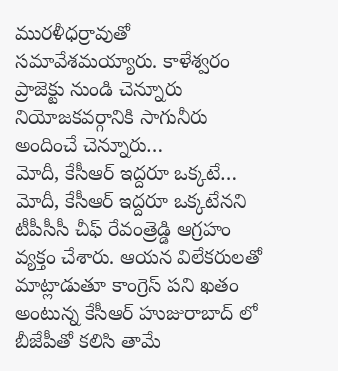మురళీధర్రావుతో సమావేశమయ్యారు. కాళేశ్వరం ప్రాజెక్టు నుండి చెన్నూరు నియోజకవర్గానికి సాగునీరు అందించే చెన్నూరు…
మోదీ, కేసీఆర్ ఇద్దరూ ఒక్కటే…
మోదీ, కేసీఆర్ ఇద్దరూ ఒక్కటేనని టీపీసీసీ చీఫ్ రేవంత్రెడ్డి ఆగ్రహం వ్యక్తం చేశారు. ఆయన విలేకరులతో మాట్లాడుతూ కాంగ్రెస్ పని ఖతం అంటున్న కేసీఆర్ హుజురాబాద్ లో బీజేపీతో కలిసి తామే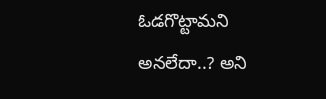ఓడగొట్టామని అనలేదా..? అని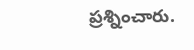ప్రశ్నించారు.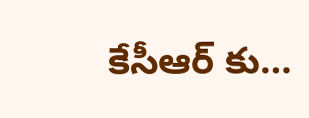కేసీఆర్ కు…